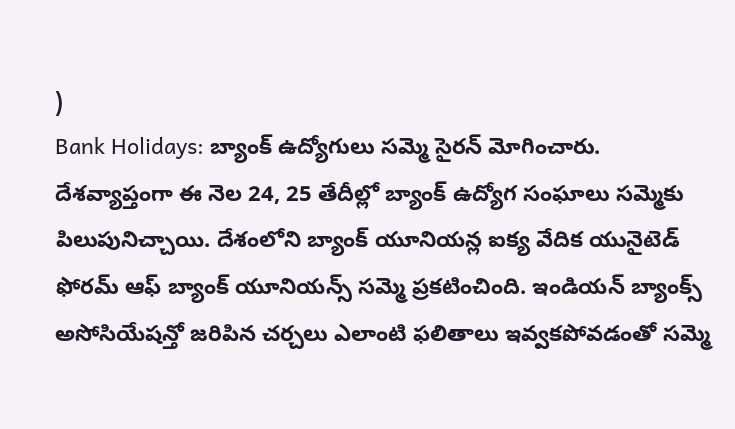)
Bank Holidays: బ్యాంక్ ఉద్యోగులు సమ్మె సైరన్ మోగించారు. దేశవ్యాప్తంగా ఈ నెల 24, 25 తేదీల్లో బ్యాంక్ ఉద్యోగ సంఘాలు సమ్మెకు పిలుపునిచ్చాయి. దేశంలోని బ్యాంక్ యూనియన్ల ఐక్య వేదిక యునైటెడ్ ఫోరమ్ ఆఫ్ బ్యాంక్ యూనియన్స్ సమ్మె ప్రకటించింది. ఇండియన్ బ్యాంక్స్ అసోసియేషన్తో జరిపిన చర్చలు ఎలాంటి ఫలితాలు ఇవ్వకపోవడంతో సమ్మె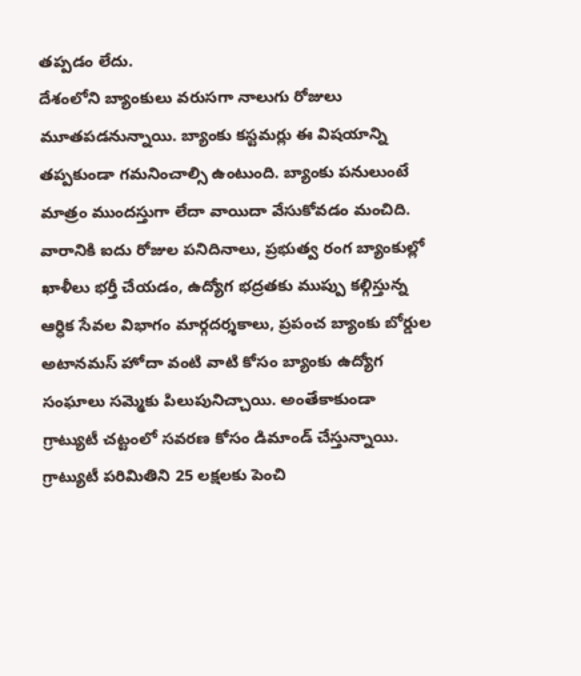తప్పడం లేదు.
దేశంలోని బ్యాంకులు వరుసగా నాలుగు రోజులు మూతపడనున్నాయి. బ్యాంకు కస్టమర్లు ఈ విషయాన్ని తప్పకుండా గమనించాల్సి ఉంటుంది. బ్యాంకు పనులుంటే మాత్రం ముందస్తుగా లేదా వాయిదా వేసుకోవడం మంచిది. వారానికి ఐదు రోజుల పనిదినాలు, ప్రభుత్వ రంగ బ్యాంకుల్లో ఖాళీలు భర్తీ చేయడం, ఉద్యోగ భద్రతకు ముప్పు కల్గిస్తున్న ఆర్ధిక సేవల విభాగం మార్గదర్శకాలు, ప్రపంచ బ్యాంకు బోర్డుల అటానమస్ హోదా వంటి వాటి కోసం బ్యాంకు ఉద్యోగ సంఘాలు సమ్మెకు పిలుపునిచ్చాయి. అంతేకాకుండా గ్రాట్యుటీ చట్టంలో సవరణ కోసం డిమాండ్ చేస్తున్నాయి. గ్రాట్యుటీ పరిమితిని 25 లక్షలకు పెంచి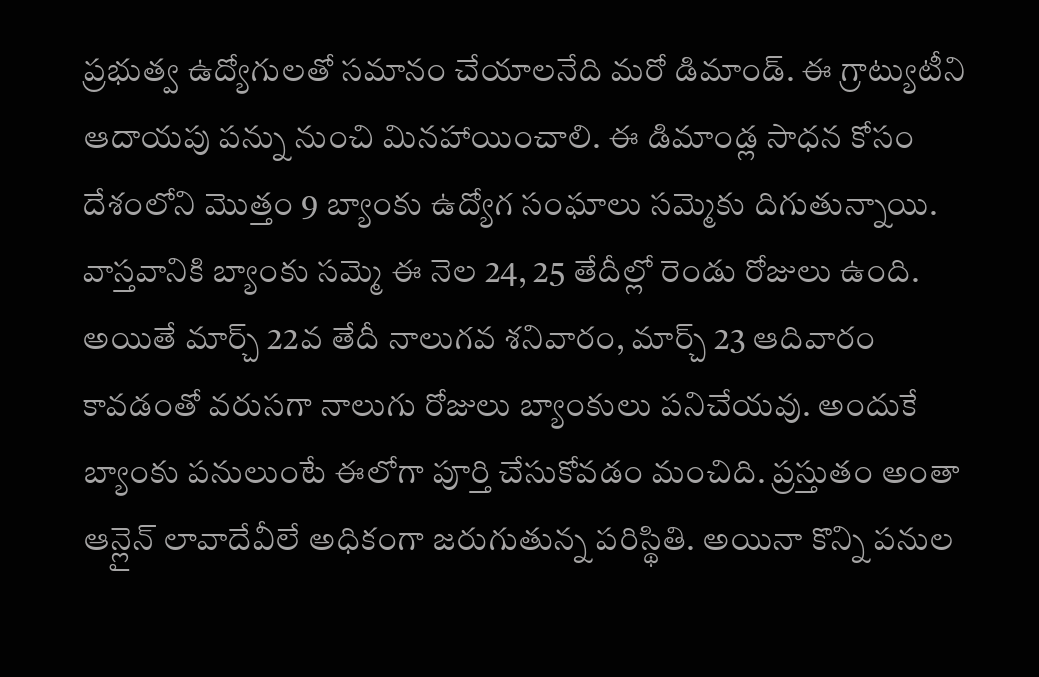ప్రభుత్వ ఉద్యోగులతో సమానం చేయాలనేది మరో డిమాండ్. ఈ గ్రాట్యుటీని ఆదాయపు పన్ను నుంచి మినహాయించాలి. ఈ డిమాండ్ల సాధన కోసం దేశంలోని మొత్తం 9 బ్యాంకు ఉద్యోగ సంఘాలు సమ్మెకు దిగుతున్నాయి.
వాస్తవానికి బ్యాంకు సమ్మె ఈ నెల 24, 25 తేదీల్లో రెండు రోజులు ఉంది. అయితే మార్చ్ 22వ తేదీ నాలుగవ శనివారం, మార్చ్ 23 ఆదివారం కావడంతో వరుసగా నాలుగు రోజులు బ్యాంకులు పనిచేయవు. అందుకే బ్యాంకు పనులుంటే ఈలోగా పూర్తి చేసుకోవడం మంచిది. ప్రస్తుతం అంతా ఆన్లైన్ లావాదేవీలే అధికంగా జరుగుతున్న పరిస్థితి. అయినా కొన్ని పనుల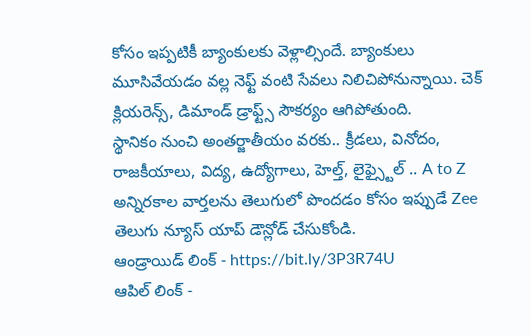కోసం ఇప్పటికీ బ్యాంకులకు వెళ్లాల్సిందే. బ్యాంకులు మూసివేయడం వల్ల నెఫ్ట్ వంటి సేవలు నిలిచిపోనున్నాయి. చెక్ క్లియరెన్స్, డిమాండ్ డ్రాఫ్ట్స్ సౌకర్యం ఆగిపోతుంది.
స్థానికం నుంచి అంతర్జాతీయం వరకు.. క్రీడలు, వినోదం, రాజకీయాలు, విద్య, ఉద్యోగాలు, హెల్త్, లైఫ్స్టైల్ .. A to Z అన్నిరకాల వార్తలను తెలుగులో పొందడం కోసం ఇప్పుడే Zee తెలుగు న్యూస్ యాప్ డౌన్లోడ్ చేసుకోండి.
ఆండ్రాయిడ్ లింక్ - https://bit.ly/3P3R74U
ఆపిల్ లింక్ -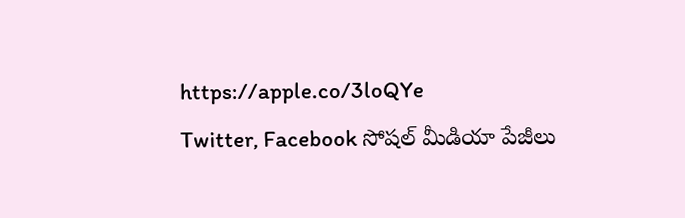https://apple.co/3loQYe
Twitter, Facebook సోషల్ మీడియా పేజీలు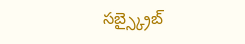సబ్స్క్రైబ్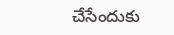చేసేందుకు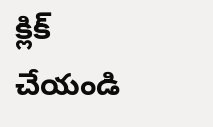క్లిక్ చేయండి